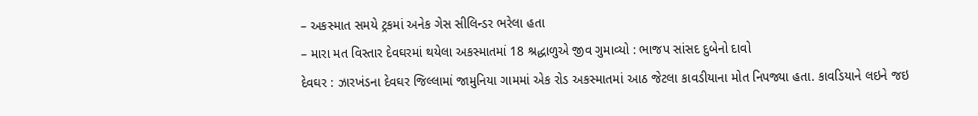– અકસ્માત સમયે ટ્રકમાં અનેક ગેસ સીલિન્ડર ભરેલા હતા
– મારા મત વિસ્તાર દેવઘરમાં થયેલા અકસ્માતમાં 18 શ્રદ્ધાળુએ જીવ ગુમાવ્યો : ભાજપ સાંસદ દુબેનો દાવો
દેવઘર : ઝારખંડના દેવઘર જિલ્લામાં જામુનિયા ગામમાં એક રોડ અકસ્માતમાં આઠ જેટલા કાવડીયાના મોત નિપજ્યા હતા. કાવડિયાને લઇને જઇ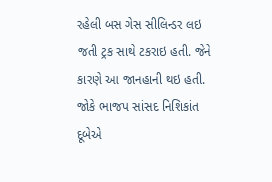રહેલી બસ ગેસ સીલિન્ડર લઇ જતી ટ્રક સાથે ટકરાઇ હતી. જેને કારણે આ જાનહાની થઇ હતી. જોકે ભાજપ સાંસદ નિશિકાંત દૂબેએ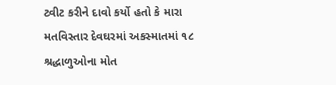ટ્વીટ કરીને દાવો કર્યો હતો કે મારા મતવિસ્તાર દેવઘરમાં અકસ્માતમાં ૧૮ શ્રદ્ધાળુઓના મોત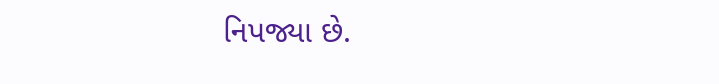નિપજ્યા છે.